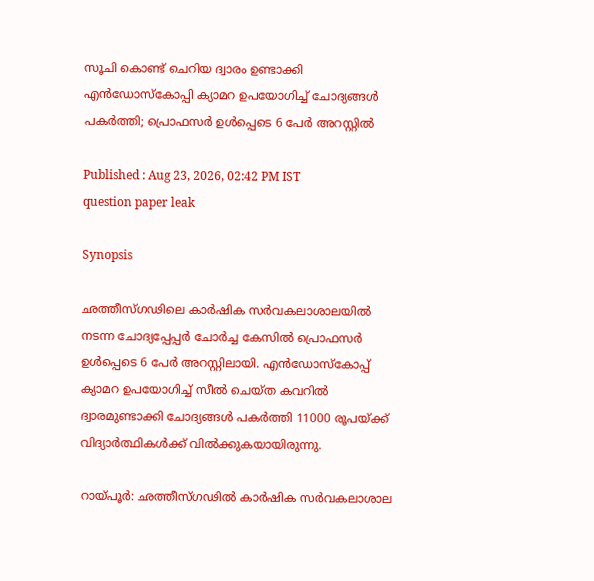സൂചി കൊണ്ട് ചെറിയ ദ്വാരം ഉണ്ടാക്കി എൻഡോസ്കോപ്പി ക്യാമറ ഉപയോഗിച്ച് ചോദ്യങ്ങൾ പകർത്തി; പ്രൊഫസർ ഉൾപ്പെടെ 6 പേർ അറസ്റ്റിൽ

Published : Aug 23, 2026, 02:42 PM IST
question paper leak

Synopsis

ഛത്തീസ്ഗഢിലെ കാർഷിക സർവകലാശാലയിൽ നടന്ന ചോദ്യപ്പേപ്പർ ചോർച്ച കേസിൽ പ്രൊഫസർ ഉൾപ്പെടെ 6 പേർ അറസ്റ്റിലായി. എൻഡോസ്കോപ്പ് ക്യാമറ ഉപയോഗിച്ച് സീൽ ചെയ്ത കവറിൽ ദ്വാരമുണ്ടാക്കി ചോദ്യങ്ങൾ പകർത്തി 11000 രൂപയ്ക്ക് വിദ്യാർത്ഥികൾക്ക് വിൽക്കുകയായിരുന്നു.

റായ്പൂർ: ഛത്തീസ്ഗഢിൽ കാർഷിക സർവകലാശാല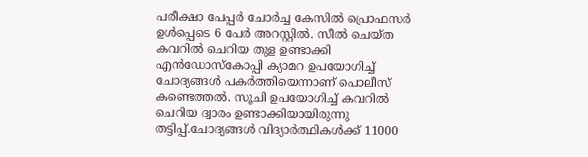പരീക്ഷാ പേപ്പർ ചോർച്ച കേസിൽ പ്രൊഫസർ ഉൾപ്പെടെ 6 പേർ അറസ്റ്റിൽ. സീൽ ചെയ്ത കവറിൽ ചെറിയ തുള ഉണ്ടാക്കി എൻഡോസ്കോപ്പി ക്യാമറ ഉപയോഗിച്ച് ചോദ്യങ്ങൾ പകർത്തിയെന്നാണ് പൊലീസ് കണ്ടെത്തൽ. സൂചി ഉപയോഗിച്ച് കവറിൽ ചെറിയ ദ്വാരം ഉണ്ടാക്കിയായിരുന്നു തട്ടിപ്പ്.ചോദ്യങ്ങൾ വിദ്യാർത്ഥികൾക്ക് 11000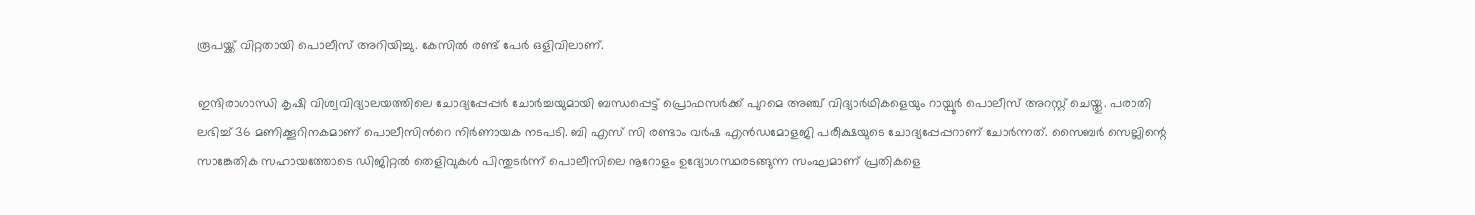രൂപയ്ക്ക് വിറ്റതായി പൊലീസ് അറിയിച്ചു. കേസിൽ രണ്ട് പേർ ഒളിവിലാണ്.

ഇന്ദിരാഗാന്ധി കൃഷി വിശ്വവിദ്യാലയത്തിലെ ചോദ്യപ്പേപ്പർ ചോർച്ചയുമായി ബന്ധപ്പെട്ട് പ്രൊഫസർക്ക് പുറമെ അഞ്ച് വിദ്യാർഥികളെയും റായ്പൂർ പൊലീസ് അറസ്റ്റ് ചെയ്തു. പരാതി ലഭിച്ച് 36 മണിക്കൂറിനകമാണ് പൊലീസിന്‍റെ നിർണായക നടപടി. ബി എസ് സി രണ്ടാം വർഷ എൻഡമോളജി പരീക്ഷയുടെ ചോദ്യപ്പേപ്പറാണ് ചോർന്നത്. സൈബർ സെല്ലിന്റെ സാങ്കേതിക സഹായത്തോടെ ഡിജിറ്റൽ തെളിവുകൾ പിന്തുടർന്ന് പൊലീസിലെ നൂറോളം ഉദ്യോഗസ്ഥരടങ്ങുന്ന സംഘമാണ് പ്രതികളെ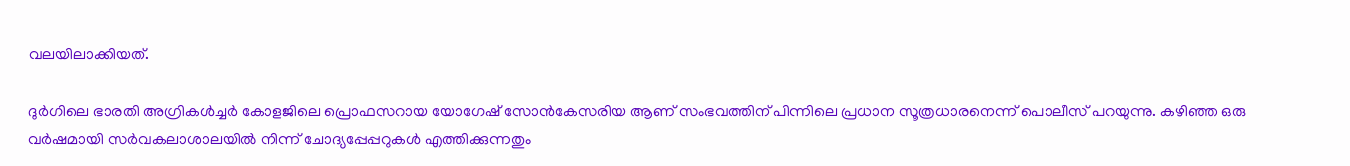വലയിലാക്കിയത്.

ദുർഗിലെ ഭാരതി അഗ്രികൾച്ചർ കോളജിലെ പ്രൊഫസറായ യോഗേഷ് സോൻകേസരിയ ആണ് സംഭവത്തിന് പിന്നിലെ പ്രധാന സൂത്രധാരനെന്ന് പൊലീസ് പറയുന്നു. കഴിഞ്ഞ ഒരു വർഷമായി സർവകലാശാലയിൽ നിന്ന് ചോദ്യപ്പേപ്പറുകൾ എത്തിക്കുന്നതും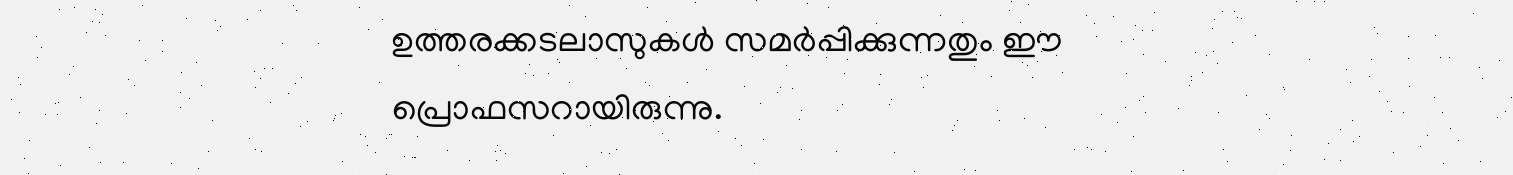ഉത്തരക്കടലാസുകൾ സമർപ്പിക്കുന്നതും ഈ പ്രൊഫസറായിരുന്നു.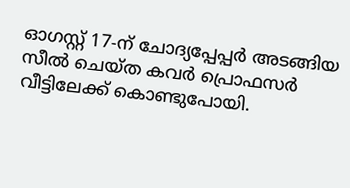ഓഗസ്റ്റ് 17-ന് ചോദ്യപ്പേപ്പർ അടങ്ങിയ സീൽ ചെയ്ത കവർ പ്രൊഫസർ വീട്ടിലേക്ക് കൊണ്ടുപോയി.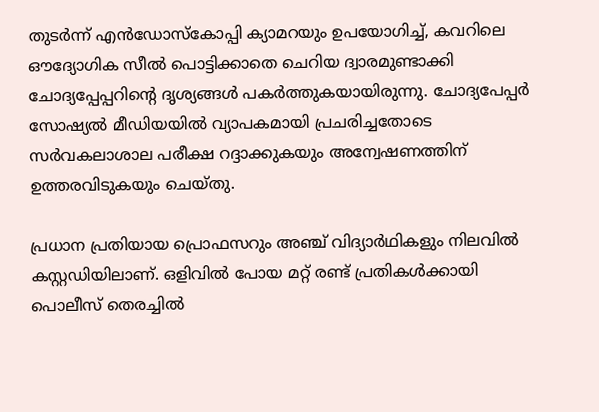തുടർന്ന് എൻഡോസ്കോപ്പി ക്യാമറയും ഉപയോഗിച്ച്, കവറിലെ ഔദ്യോഗിക സീൽ പൊട്ടിക്കാതെ ചെറിയ ദ്വാരമുണ്ടാക്കി ചോദ്യപ്പേപ്പറിന്റെ ദൃശ്യങ്ങൾ പകർത്തുകയായിരുന്നു. ചോദ്യപേപ്പർ സോഷ്യൽ മീഡിയയിൽ വ്യാപകമായി പ്രചരിച്ചതോടെ സർവകലാശാല പരീക്ഷ റദ്ദാക്കുകയും അന്വേഷണത്തിന് ഉത്തരവിടുകയും ചെയ്തു.

പ്രധാന പ്രതിയായ പ്രൊഫസറും അഞ്ച് വിദ്യാർഥികളും നിലവിൽ കസ്റ്റഡിയിലാണ്. ഒളിവിൽ പോയ മറ്റ് രണ്ട് പ്രതികൾക്കായി പൊലീസ് തെരച്ചിൽ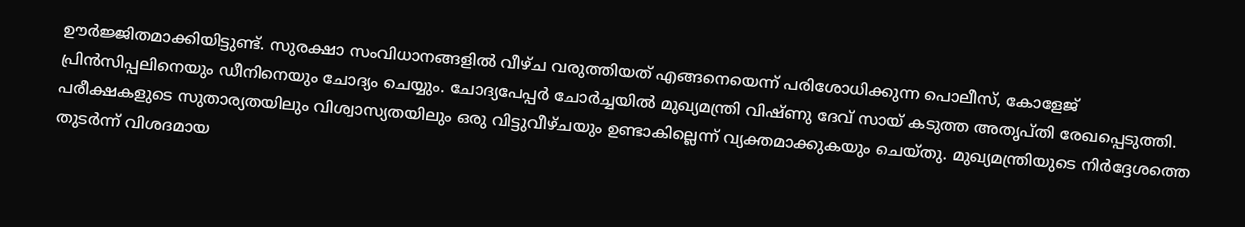ഊർജ്ജിതമാക്കിയിട്ടുണ്ട്. സുരക്ഷാ സംവിധാനങ്ങളിൽ വീഴ്ച വരുത്തിയത് എങ്ങനെയെന്ന് പരിശോധിക്കുന്ന പൊലീസ്, കോളേജ് പ്രിൻസിപ്പലിനെയും ഡീനിനെയും ചോദ്യം ചെയ്യും. ചോദ്യപേപ്പർ ചോർച്ചയിൽ മുഖ്യമന്ത്രി വിഷ്ണു ദേവ് സായ് കടുത്ത അതൃപ്തി രേഖപ്പെടുത്തി. പരീക്ഷകളുടെ സുതാര്യതയിലും വിശ്വാസ്യതയിലും ഒരു വിട്ടുവീഴ്ചയും ഉണ്ടാകില്ലെന്ന് വ്യക്തമാക്കുകയും ചെയ്തു. മുഖ്യമന്ത്രിയുടെ നിർദ്ദേശത്തെ തുടർന്ന് വിശദമായ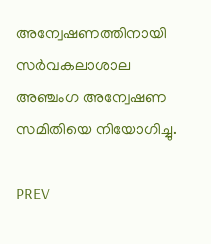അന്വേഷണത്തിനായി സർവകലാശാല അഞ്ചംഗ അന്വേഷണ സമിതിയെ നിയോഗിച്ചു.

PREV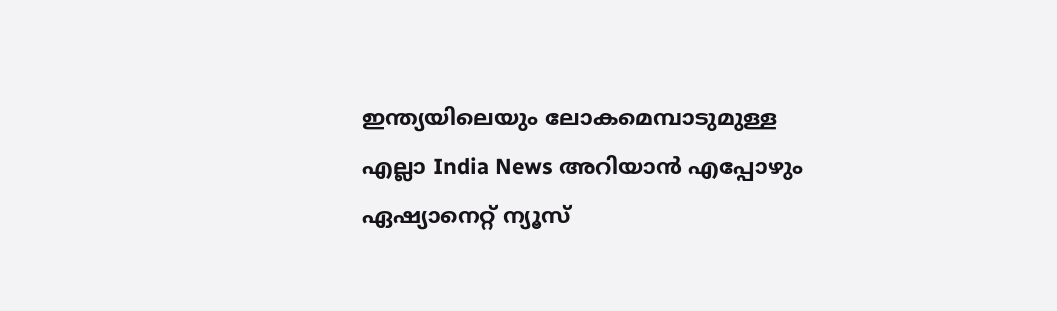ഇന്ത്യയിലെയും ലോകമെമ്പാടുമുള്ള എല്ലാ India News അറിയാൻ എപ്പോഴും ഏഷ്യാനെറ്റ് ന്യൂസ്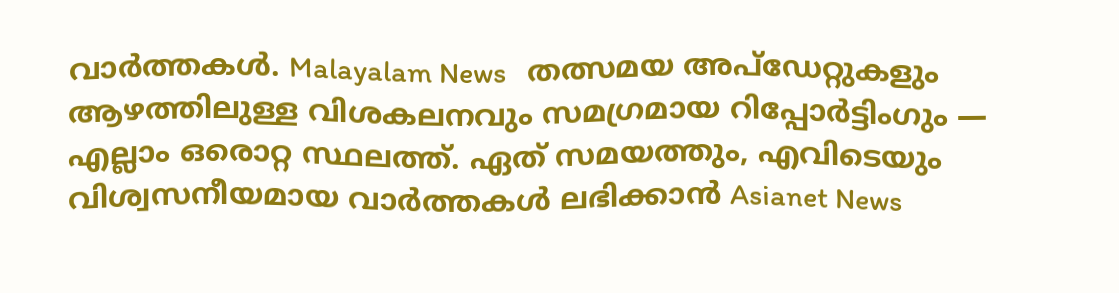വാർത്തകൾ. Malayalam News   തത്സമയ അപ്‌ഡേറ്റുകളും ആഴത്തിലുള്ള വിശകലനവും സമഗ്രമായ റിപ്പോർട്ടിംഗും — എല്ലാം ഒരൊറ്റ സ്ഥലത്ത്. ഏത് സമയത്തും, എവിടെയും വിശ്വസനീയമായ വാർത്തകൾ ലഭിക്കാൻ Asianet News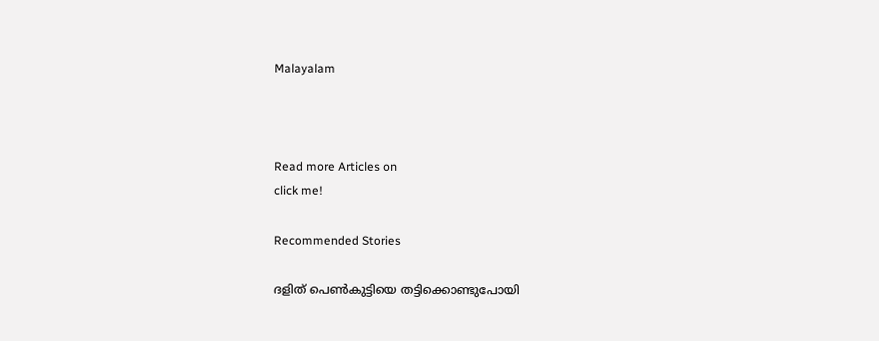Malayalam



Read more Articles on
click me!

Recommended Stories

ദളിത് പെൺകുട്ടിയെ തട്ടിക്കൊണ്ടുപോയി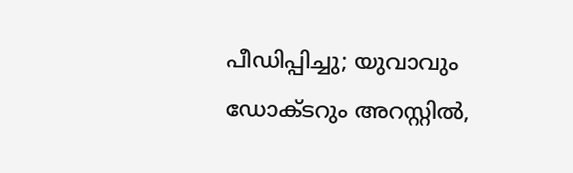പീഡിപ്പിച്ചു; യുവാവും ഡോക്ടറും അറസ്റ്റിൽ,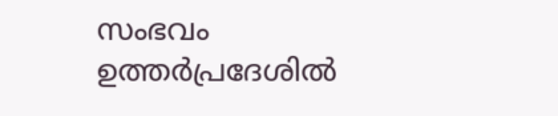സംഭവം ഉത്തർപ്രദേശിൽ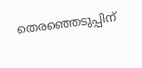തെരഞ്ഞെടുപ്പിന്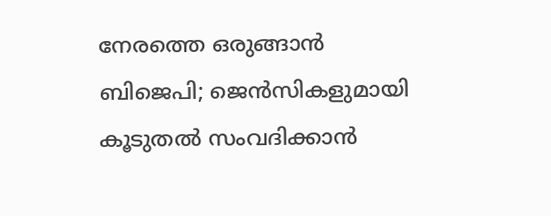നേരത്തെ ഒരുങ്ങാൻ ബിജെപി; ജെൻസികളുമായി കൂടുതൽ സംവദിക്കാൻ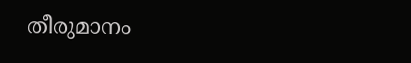തീരുമാനം